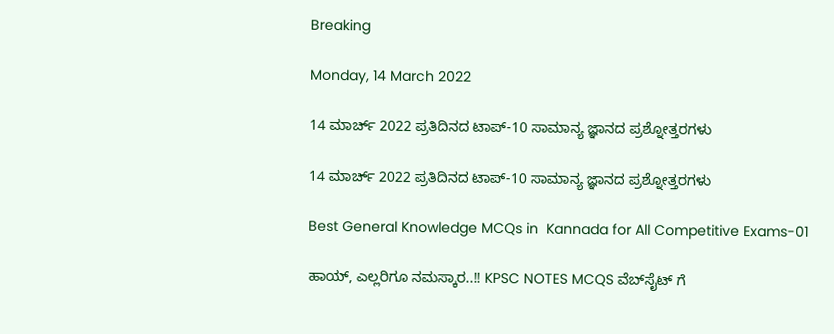Breaking

Monday, 14 March 2022

14 ಮಾರ್ಚ್ 2022 ಪ್ರತಿದಿನದ ಟಾಪ್-10 ಸಾಮಾನ್ಯ ಜ್ಞಾನದ ಪ್ರಶ್ನೋತ್ತರಗಳು

14 ಮಾರ್ಚ್ 2022 ಪ್ರತಿದಿನದ ಟಾಪ್-10 ಸಾಮಾನ್ಯ ಜ್ಞಾನದ ಪ್ರಶ್ನೋತ್ತರಗಳು

Best General Knowledge MCQs in  Kannada for All Competitive Exams-01

ಹಾಯ್, ಎಲ್ಲರಿಗೂ ನಮಸ್ಕಾರ..!! KPSC NOTES MCQS ವೆಬ್‌ಸೈಟ್ ಗೆ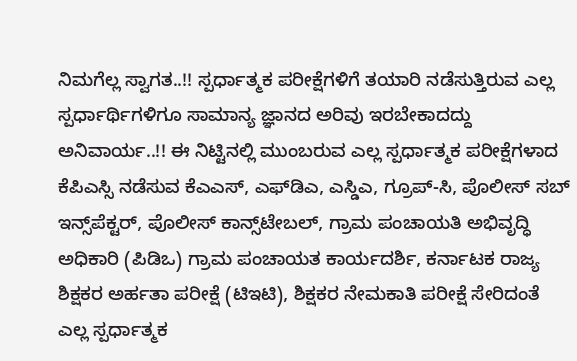ನಿಮಗೆಲ್ಲ ಸ್ವಾಗತ..!! ಸ್ಪರ್ಧಾತ್ಮಕ ಪರೀಕ್ಷೆಗಳಿಗೆ ತಯಾರಿ ನಡೆಸುತ್ತಿರುವ ಎಲ್ಲ ಸ್ಪರ್ಧಾರ್ಥಿಗಳಿಗೂ ಸಾಮಾನ್ಯ ಜ್ಞಾನದ ಅರಿವು ಇರಬೇಕಾದದ್ದು ಅನಿವಾರ್ಯ..!! ಈ ನಿಟ್ಟಿನಲ್ಲಿ ಮುಂಬರುವ ಎಲ್ಲ ಸ್ಪರ್ಧಾತ್ಮಕ ಪರೀಕ್ಷೆಗಳಾದ ಕೆಪಿಎಸ್ಸಿ ನಡೆಸುವ ಕೆಎಎಸ್, ಎಫ್‌ಡಿಎ, ಎಸ್ಡಿಎ, ಗ್ರೂಪ್-ಸಿ, ಪೊಲೀಸ್ ಸಬ್ ಇನ್ಸ್‌ಪೆಕ್ಟರ್, ಪೊಲೀಸ್ ಕಾನ್ಸ್‌ಟೇಬಲ್, ಗ್ರಾಮ ಪಂಚಾಯತಿ ಅಭಿವೃದ್ಧಿ ಅಧಿಕಾರಿ (ಪಿಡಿಒ) ಗ್ರಾಮ ಪಂಚಾಯತ ಕಾರ್ಯದರ್ಶಿ, ಕರ್ನಾಟಕ ರಾಜ್ಯ ಶಿಕ್ಷಕರ ಅರ್ಹತಾ ಪರೀಕ್ಷೆ (ಟಿಇಟಿ), ಶಿಕ್ಷಕರ ನೇಮಕಾತಿ ಪರೀಕ್ಷೆ ಸೇರಿದಂತೆ ಎಲ್ಲ ಸ್ಪರ್ಧಾತ್ಮಕ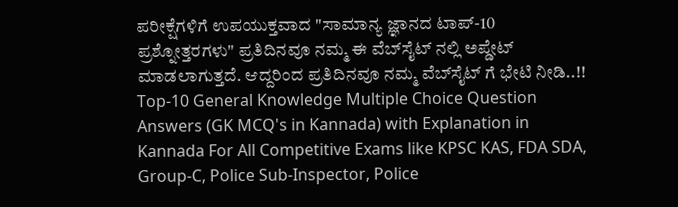ಪರೀಕ್ಷೆಗಳಿಗೆ ಉಪಯುಕ್ತವಾದ "ಸಾಮಾನ್ಯ ಜ್ಞಾನದ ಟಾಪ್-10 ಪ್ರಶ್ನೋತ್ತರಗಳು" ಪ್ರತಿದಿನವೂ ನಮ್ಮ ಈ ವೆಬ್‌ಸೈಟ್ ನಲ್ಲಿ ಅಪ್ಡೇಟ್ ಮಾಡಲಾಗುತ್ತದೆ. ಆದ್ದರಿಂದ ಪ್ರತಿದಿನವೂ ನಮ್ಮ ವೆಬ್‌ಸೈಟ್ ಗೆ ಭೇಟಿ ನೀಡಿ..!! Top-10 General Knowledge Multiple Choice Question Answers (GK MCQ's in Kannada) with Explanation in Kannada For All Competitive Exams like KPSC KAS, FDA SDA, Group-C, Police Sub-Inspector, Police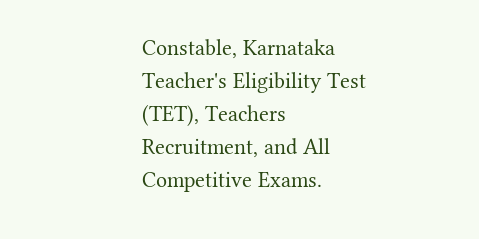Constable, Karnataka Teacher's Eligibility Test (TET), Teachers Recruitment, and All Competitive Exams.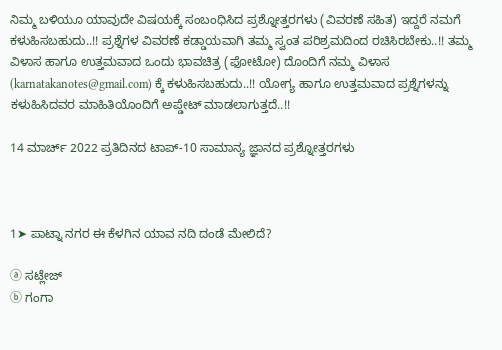ನಿಮ್ಮ ಬಳಿಯೂ ಯಾವುದೇ ವಿಷಯಕ್ಕೆ ಸಂಬಂಧಿಸಿದ ಪ್ರಶ್ನೋತ್ತರಗಳು (ವಿವರಣೆ ಸಹಿತ) ಇದ್ದರೆ ನಮಗೆ ಕಳುಹಿಸಬಹುದು..!! ಪ್ರಶ್ನೆಗಳ ವಿವರಣೆ ಕಡ್ಡಾಯವಾಗಿ ತಮ್ಮ ಸ್ವಂತ ಪರಿಶ್ರಮದಿಂದ ರಚಿಸಿರಬೇಕು..!! ತಮ್ಮ ವಿಳಾಸ ಹಾಗೂ ಉತ್ತಮವಾದ ಒಂದು ಭಾವಚಿತ್ರ (ಫೋಟೋ) ದೊಂದಿಗೆ ನಮ್ಮ ವಿಳಾಸ (karnatakanotes@gmail.com) ಕ್ಕೆ ಕಳುಹಿಸಬಹುದು..!! ಯೋಗ್ಯ ಹಾಗೂ ಉತ್ತಮವಾದ ಪ್ರಶ್ನೆಗಳನ್ನು ಕಳುಹಿಸಿದವರ ಮಾಹಿತಿಯೊಂದಿಗೆ ಅಪ್ಡೇಟ್ ಮಾಡಲಾಗುತ್ತದೆ..!!

14 ಮಾರ್ಚ್ 2022 ಪ್ರತಿದಿನದ ಟಾಪ್-10 ಸಾಮಾನ್ಯ ಜ್ಞಾನದ ಪ್ರಶ್ನೋತ್ತರಗಳು



1➤ ಪಾಟ್ನಾ ನಗರ ಈ ಕೆಳಗಿನ ಯಾವ ನದಿ ದಂಡೆ ಮೇಲಿದೆ?

ⓐ ಸಟ್ಲೇಜ್
ⓑ ಗಂಗಾ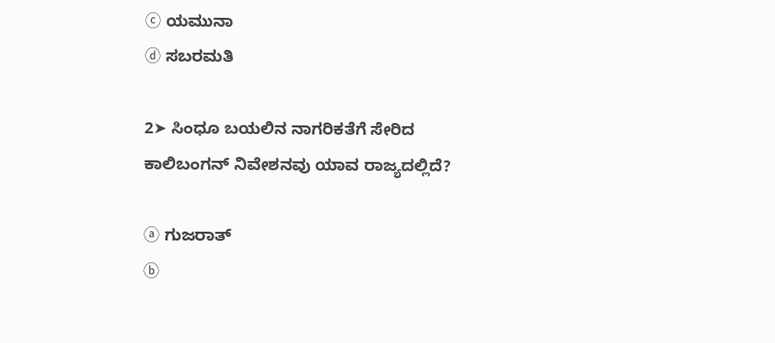ⓒ ಯಮುನಾ
ⓓ ಸಬರಮತಿ

2➤ ಸಿಂಧೂ ಬಯಲಿನ ನಾಗರಿಕತೆಗೆ ಸೇರಿದ ಕಾಲಿಬಂಗನ್ ನಿವೇಶನವು ಯಾವ ರಾಜ್ಯದಲ್ಲಿದೆ?

ⓐ ಗುಜರಾತ್
ⓑ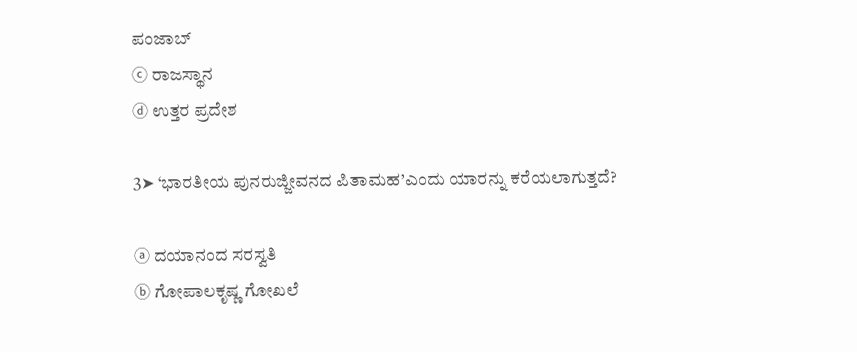ಪಂಜಾಬ್
ⓒ ರಾಜಸ್ಥಾನ
ⓓ ಉತ್ತರ ಪ್ರದೇಶ

3➤ ‘ಭಾರತೀಯ ಪುನರುಜ್ಜೀವನದ ಪಿತಾಮಹ’ಎಂದು ಯಾರನ್ನು ಕರೆಯಲಾಗುತ್ತದೆ?

ⓐ ದಯಾನಂದ ಸರಸ್ವತಿ
ⓑ ಗೋಪಾಲಕೃಷ್ಣ ಗೋಖಲೆ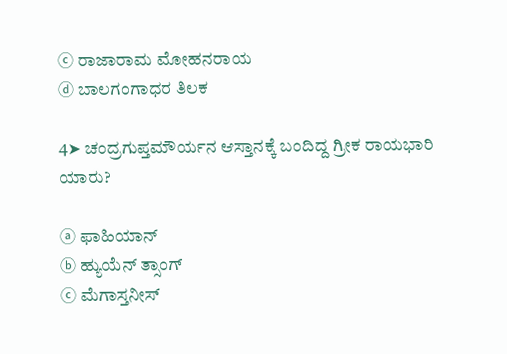ⓒ ರಾಜಾರಾಮ ಮೋಹನರಾಯ
ⓓ ಬಾಲಗಂಗಾಧರ ತಿಲಕ

4➤ ಚಂದ್ರಗುಪ್ತಮೌರ್ಯನ ಆಸ್ತಾನಕ್ಕೆ ಬಂದಿದ್ದ ಗ್ರೀಕ ರಾಯಭಾರಿ ಯಾರು?

ⓐ ಫಾಹಿಯಾನ್
ⓑ ಹ್ಯುಯೆನ್ ತ್ಸಾಂಗ್
ⓒ ಮೆಗಾಸ್ತನೀಸ್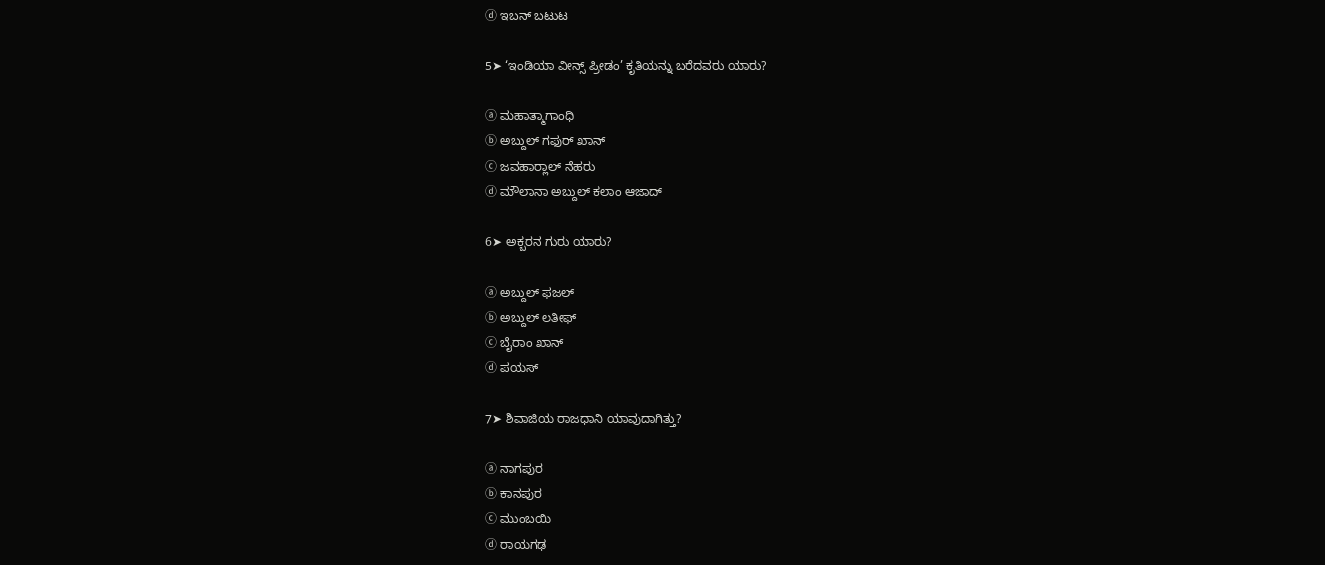ⓓ ಇಬನ್ ಬಟುಟ

5➤ ‘ಇಂಡಿಯಾ ವೀನ್ಸ್ ಪ್ರೀಡಂ’ ಕೃತಿಯನ್ನು ಬರೆದವರು ಯಾರು?

ⓐ ಮಹಾತ್ಮಾಗಾಂಧಿ
ⓑ ಅಬ್ದುಲ್ ಗಫುರ್ ಖಾನ್
ⓒ ಜವಹಾರ್‍ಲಾಲ್ ನೆಹರು
ⓓ ಮೌಲಾನಾ ಅಬ್ದುಲ್ ಕಲಾಂ ಆಜಾದ್

6➤ ಅಕ್ಬರನ ಗುರು ಯಾರು?

ⓐ ಅಬ್ದುಲ್ ಫಜಲ್
ⓑ ಅಬ್ದುಲ್ ಲತೀಫ್
ⓒ ಬೈರಾಂ ಖಾನ್
ⓓ ಪಯಸ್

7➤ ಶಿವಾಜಿಯ ರಾಜಧಾನಿ ಯಾವುದಾಗಿತ್ತು?

ⓐ ನಾಗಪುರ
ⓑ ಕಾನಪುರ
ⓒ ಮುಂಬಯಿ
ⓓ ರಾಯಗಢ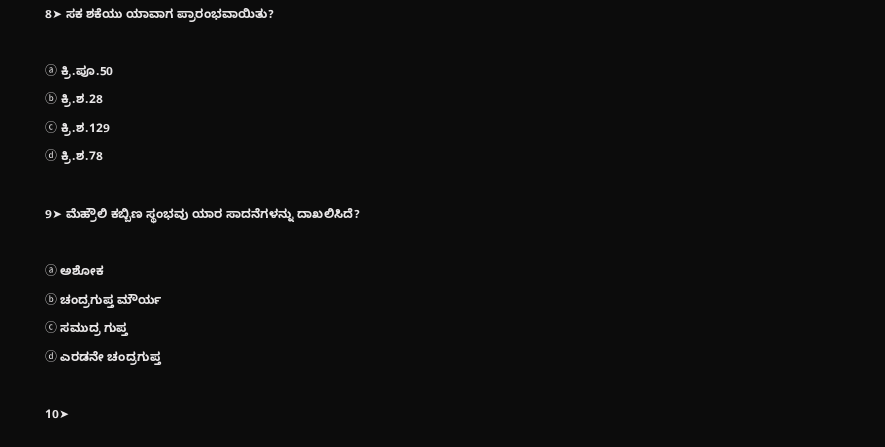8➤ ಸಕ ಶಕೆಯು ಯಾವಾಗ ಪ್ರಾರಂಭವಾಯಿತು?

ⓐ ಕ್ರಿ.ಪೂ.50
ⓑ ಕ್ರಿ.ಶ.28
ⓒ ಕ್ರಿ.ಶ.129
ⓓ ಕ್ರಿ.ಶ.78

9➤ ಮೆಹ್ರೌಲಿ ಕಬ್ಬಿಣ ಸ್ಥಂಭವು ಯಾರ ಸಾದನೆಗಳನ್ನು ದಾಖಲಿಸಿದೆ?

ⓐ ಅಶೋಕ
ⓑ ಚಂದ್ರಗುಪ್ತ ಮೌರ್ಯ
ⓒ ಸಮುದ್ರ ಗುಪ್ತ
ⓓ ಎರಡನೇ ಚಂದ್ರಗುಪ್ತ

10➤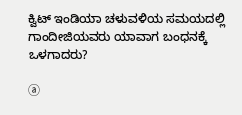ಕ್ವಿಟ್ ಇಂಡಿಯಾ ಚಳುವಳಿಯ ಸಮಯದಲ್ಲಿ ಗಾಂದೀಜಿಯವರು ಯಾವಾಗ ಬಂಧನಕ್ಕೆ ಒಳಗಾದರು?

ⓐ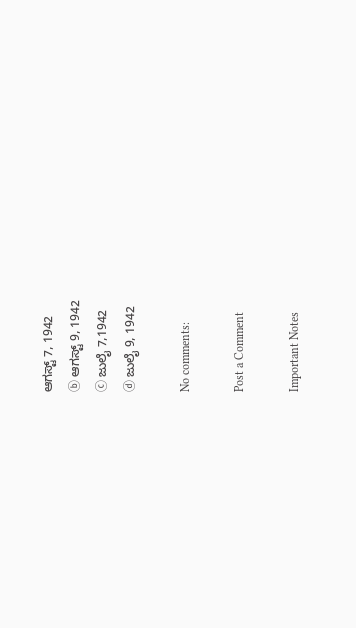ಆಗಸ್ಟ್ 7, 1942
ⓑ ಆಗಸ್ಟ್ 9, 1942
ⓒ ಜುಲೈ 7,1942
ⓓ ಜುಲೈ 9, 1942

No comments:

Post a Comment

Important Notes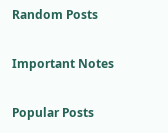Random Posts

Important Notes

Popular Posts